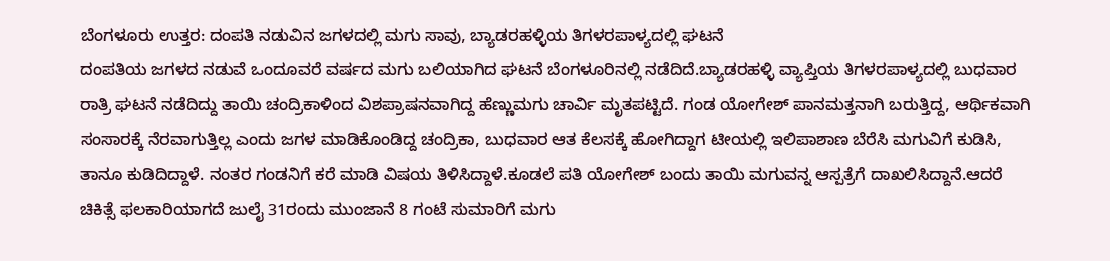ಬೆಂಗಳೂರು ಉತ್ತರ: ದಂಪತಿ ನಡುವಿನ ಜಗಳದಲ್ಲಿ ಮಗು ಸಾವು, ಬ್ಯಾಡರಹಳ್ಳಿಯ ತಿಗಳರಪಾಳ್ಯದಲ್ಲಿ ಘಟನೆ
ದಂಪತಿಯ ಜಗಳದ ನಡುವೆ ಒಂದೂವರೆ ವರ್ಷದ ಮಗು ಬಲಿಯಾಗಿದ ಘಟನೆ ಬೆಂಗಳೂರಿನಲ್ಲಿ ನಡೆದಿದೆ.ಬ್ಯಾಡರಹಳ್ಳಿ ವ್ಯಾಪ್ತಿಯ ತಿಗಳರಪಾಳ್ಯದಲ್ಲಿ ಬುಧವಾರ ರಾತ್ರಿ ಘಟನೆ ನಡೆದಿದ್ದು ತಾಯಿ ಚಂದ್ರಿಕಾಳಿಂದ ವಿಶಪ್ರಾಷನವಾಗಿದ್ದ ಹೆಣ್ಣುಮಗು ಚಾರ್ವಿ ಮೃತಪಟ್ಟಿದೆ. ಗಂಡ ಯೋಗೇಶ್ ಪಾನಮತ್ತನಾಗಿ ಬರುತ್ತಿದ್ದ, ಆರ್ಥಿಕವಾಗಿ ಸಂಸಾರಕ್ಕೆ ನೆರವಾಗುತ್ತಿಲ್ಲ ಎಂದು ಜಗಳ ಮಾಡಿಕೊಂಡಿದ್ದ ಚಂದ್ರಿಕಾ, ಬುಧವಾರ ಆತ ಕೆಲಸಕ್ಕೆ ಹೋಗಿದ್ದಾಗ ಟೀಯಲ್ಲಿ ಇಲಿಪಾಶಾಣ ಬೆರೆಸಿ ಮಗುವಿಗೆ ಕುಡಿಸಿ, ತಾನೂ ಕುಡಿದಿದ್ದಾಳೆ. ನಂತರ ಗಂಡನಿಗೆ ಕರೆ ಮಾಡಿ ವಿಷಯ ತಿಳಿಸಿದ್ದಾಳೆ.ಕೂಡಲೆ ಪತಿ ಯೋಗೇಶ್ ಬಂದು ತಾಯಿ ಮಗುವನ್ನ ಆಸ್ಪತ್ರೆಗೆ ದಾಖಲಿಸಿದ್ದಾನೆ.ಆದರೆ ಚಿಕಿತ್ಸೆ ಫಲಕಾರಿಯಾಗದೆ ಜುಲೈ 31ರಂದು ಮುಂಜಾನೆ 8 ಗಂಟೆ ಸುಮಾರಿಗೆ ಮಗು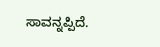ಸಾವನ್ನಪ್ಪಿದೆ.